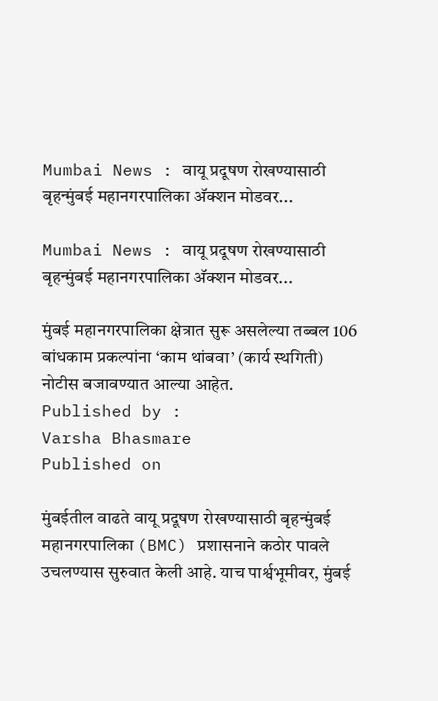Mumbai News : वायू प्रदूषण रोखण्यासाठी बृहन्मुंबई महानगरपालिका अ‍ॅक्शन मोडवर...

Mumbai News : वायू प्रदूषण रोखण्यासाठी बृहन्मुंबई महानगरपालिका अ‍ॅक्शन मोडवर...

मुंबई महानगरपालिका क्षेत्रात सुरू असलेल्या तब्बल 106 बांधकाम प्रकल्पांना ‘काम थांबवा’ (कार्य स्थगिती) नोटीस बजावण्यात आल्या आहेत.
Published by :
Varsha Bhasmare
Published on

मुंबईतील वाढते वायू प्रदूषण रोखण्यासाठी बृहन्मुंबई महानगरपालिका (BMC) प्रशासनाने कठोर पावले उचलण्यास सुरुवात केली आहे. याच पार्श्वभूमीवर, मुंबई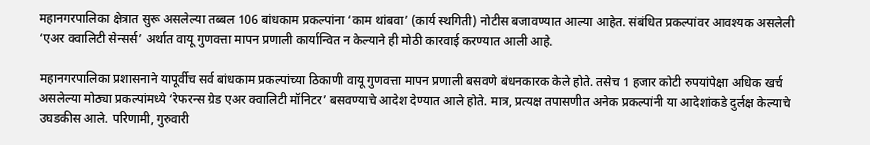महानगरपालिका क्षेत्रात सुरू असलेल्या तब्बल 106 बांधकाम प्रकल्पांना ‘काम थांबवा’ (कार्य स्थगिती) नोटीस बजावण्यात आल्या आहेत. संबंधित प्रकल्पांवर आवश्यक असलेली ‘एअर क्वालिटी सेन्सर्स’ अर्थात वायू गुणवत्ता मापन प्रणाली कार्यान्वित न केल्याने ही मोठी कारवाई करण्यात आली आहे.

महानगरपालिका प्रशासनाने यापूर्वीच सर्व बांधकाम प्रकल्पांच्या ठिकाणी वायू गुणवत्ता मापन प्रणाली बसवणे बंधनकारक केले होते. तसेच 1 हजार कोटी रुपयांपेक्षा अधिक खर्च असलेल्या मोठ्या प्रकल्पांमध्ये ‘रेफरन्स ग्रेड एअर क्वालिटी मॉनिटर’ बसवण्याचे आदेश देण्यात आले होते. मात्र, प्रत्यक्ष तपासणीत अनेक प्रकल्पांनी या आदेशांकडे दुर्लक्ष केल्याचे उघडकीस आले. परिणामी, गुरुवारी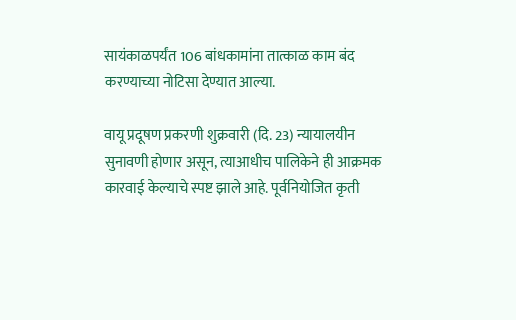सायंकाळपर्यंत 106 बांधकामांना तात्काळ काम बंद करण्याच्या नोटिसा देण्यात आल्या.

वायू प्रदूषण प्रकरणी शुक्रवारी (दि. 23) न्यायालयीन सुनावणी होणार असून, त्याआधीच पालिकेने ही आक्रमक कारवाई केल्याचे स्पष्ट झाले आहे. पूर्वनियोजित कृती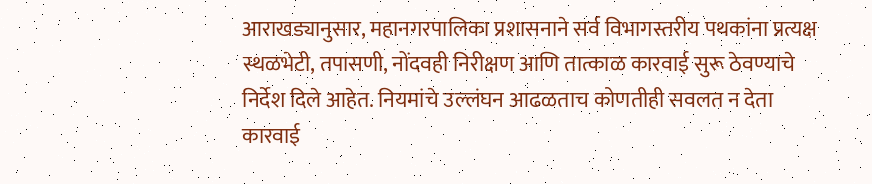आराखड्यानुसार, महानगरपालिका प्रशासनाने सर्व विभागस्तरीय पथकांना प्रत्यक्ष स्थळभेटी, तपासणी, नोंदवही निरीक्षण आणि तात्काळ कारवाई सुरू ठेवण्याचे निर्देश दिले आहेत. नियमांचे उल्लंघन आढळताच कोणतीही सवलत न देता कारवाई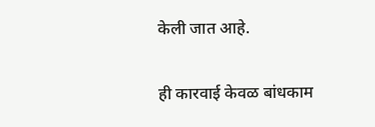केली जात आहे.

ही कारवाई केवळ बांधकाम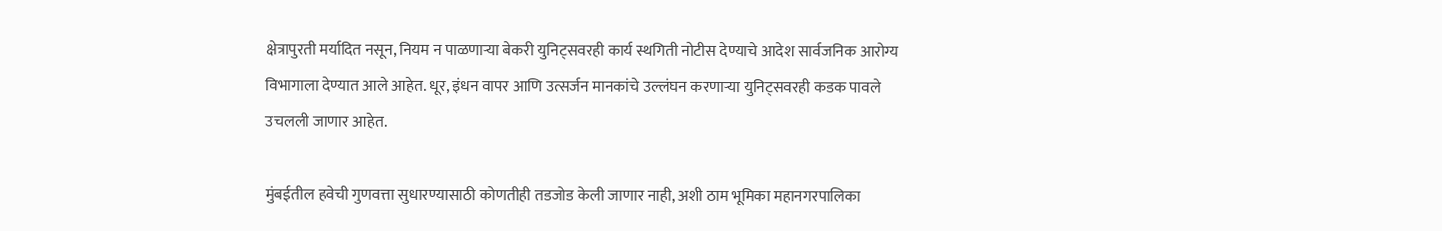क्षेत्रापुरती मर्यादित नसून, नियम न पाळणाऱ्या बेकरी युनिट्सवरही कार्य स्थगिती नोटीस देण्याचे आदेश सार्वजनिक आरोग्य विभागाला देण्यात आले आहेत. धूर, इंधन वापर आणि उत्सर्जन मानकांचे उल्लंघन करणाऱ्या युनिट्सवरही कडक पावले उचलली जाणार आहेत.

मुंबईतील हवेची गुणवत्ता सुधारण्यासाठी कोणतीही तडजोड केली जाणार नाही, अशी ठाम भूमिका महानगरपालिका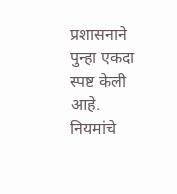प्रशासनाने पुन्हा एकदा स्पष्ट केली आहे. नियमांचे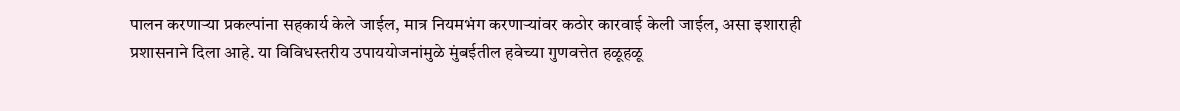पालन करणाऱ्या प्रकल्पांना सहकार्य केले जाईल, मात्र नियमभंग करणाऱ्यांवर कठोर कारवाई केली जाईल, असा इशाराही प्रशासनाने दिला आहे. या विविधस्तरीय उपाययोजनांमुळे मुंबईतील हवेच्या गुणवत्तेत हळूहळू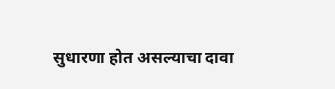सुधारणा होत असल्याचा दावा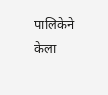पालिकेने केला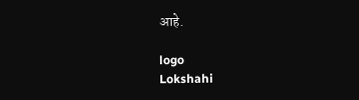आहे.

logo
Lokshahi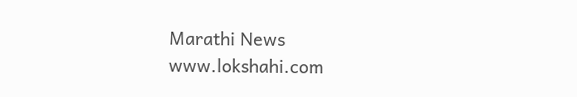Marathi News
www.lokshahi.com